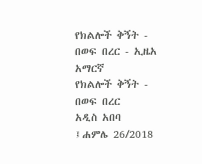የክልሎች ቅኝት - በወፍ በረር - ኢዜአ አማርኛ
የክልሎች ቅኝት - በወፍ በረር
አዲስ አበባ ፤ሐምሌ 26/2018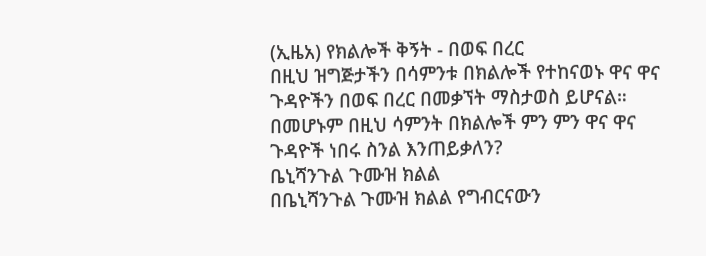(ኢዜአ) የክልሎች ቅኝት - በወፍ በረር
በዚህ ዝግጅታችን በሳምንቱ በክልሎች የተከናወኑ ዋና ዋና ጉዳዮችን በወፍ በረር በመቃኘት ማስታወስ ይሆናል። በመሆኑም በዚህ ሳምንት በክልሎች ምን ምን ዋና ዋና ጉዳዮች ነበሩ ስንል እንጠይቃለን?
ቤኒሻንጉል ጉሙዝ ክልል
በቤኒሻንጉል ጉሙዝ ክልል የግብርናውን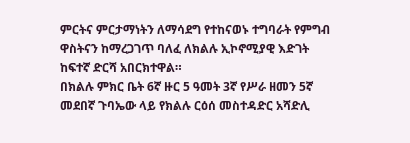ምርትና ምርታማነትን ለማሳደግ የተከናወኑ ተግባራት የምግብ ዋስትናን ከማረጋገጥ ባለፈ ለክልሉ ኢኮኖሚያዊ እድገት ከፍተኛ ድርሻ አበርክተዋል።
በክልሉ ምክር ቤት 6ኛ ዙር 5 ዓመት 3ኛ የሥራ ዘመን 5ኛ መደበኛ ጉባኤው ላይ የክልሉ ርዕሰ መስተዳድር አሻድሊ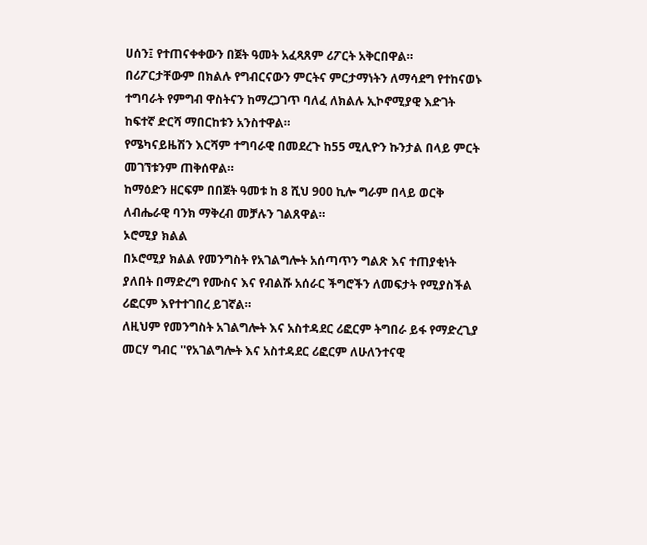ሀሰን፤ የተጠናቀቀውን በጀት ዓመት አፈጻጸም ሪፖርት አቅርበዋል።
በሪፖርታቸውም በክልሉ የግብርናውን ምርትና ምርታማነትን ለማሳደግ የተከናወኑ ተግባራት የምግብ ዋስትናን ከማረጋገጥ ባለፈ ለክልሉ ኢኮኖሚያዊ እድገት ከፍተኛ ድርሻ ማበርከቱን አንስተዋል።
የሜካናይዜሽን እርሻም ተግባራዊ በመደረጉ ከ55 ሚሊዮን ኩንታል በላይ ምርት መገኘቱንም ጠቅሰዋል።
ከማዕድን ዘርፍም በበጀት ዓመቱ ከ 8 ሺህ 900 ኪሎ ግራም በላይ ወርቅ ለብሔራዊ ባንክ ማቅረብ መቻሉን ገልጸዋል።
ኦሮሚያ ክልል
በኦሮሚያ ክልል የመንግስት የአገልግሎት አሰጣጥን ግልጽ እና ተጠያቂነት ያለበት በማድረግ የሙስና እና የብልሹ አሰራር ችግሮችን ለመፍታት የሚያስችል ሪፎርም እየተተገበረ ይገኛል።
ለዚህም የመንግስት አገልግሎት እና አስተዳደር ሪፎርም ትግበራ ይፋ የማድረጊያ መርሃ ግብር ''የአገልግሎት እና አስተዳደር ሪፎርም ለሁለንተናዊ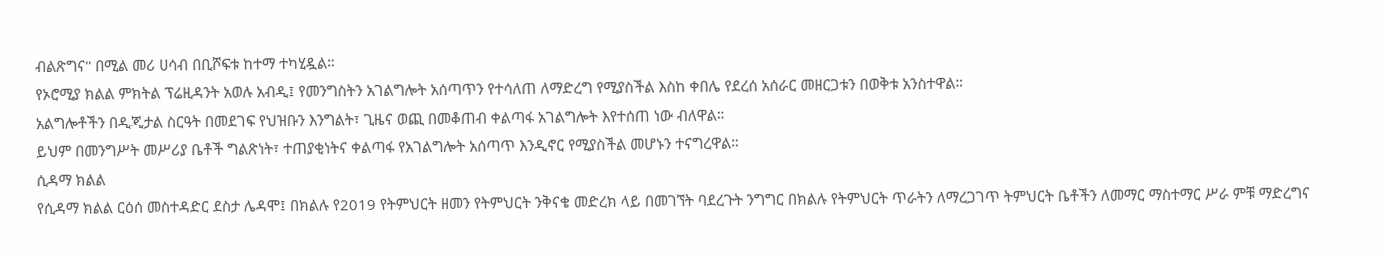ብልጽግና'' በሚል መሪ ሀሳብ በቢሾፍቱ ከተማ ተካሂዷል።
የኦሮሚያ ክልል ምክትል ፕሬዚዳንት አወሉ አብዲ፤ የመንግስትን አገልግሎት አሰጣጥን የተሳለጠ ለማድረግ የሚያስችል እስከ ቀበሌ የደረሰ አሰራር መዘርጋቱን በወቅቱ አንስተዋል።
አልግሎቶችን በዲጂታል ስርዓት በመደገፍ የህዝቡን እንግልት፣ ጊዜና ወጪ በመቆጠብ ቀልጣፋ አገልግሎት እየተሰጠ ነው ብለዋል።
ይህም በመንግሥት መሥሪያ ቤቶች ግልጽነት፣ ተጠያቂነትና ቀልጣፋ የአገልግሎት አሰጣጥ እንዲኖር የሚያስችል መሆኑን ተናግረዋል።
ሲዳማ ክልል
የሲዳማ ክልል ርዕሰ መስተዳድር ደስታ ሌዳሞ፤ በክልሉ የ2019 የትምህርት ዘመን የትምህርት ንቅናቄ መድረክ ላይ በመገኘት ባደረጉት ንግግር በክልሉ የትምህርት ጥራትን ለማረጋገጥ ትምህርት ቤቶችን ለመማር ማስተማር ሥራ ምቹ ማድረግና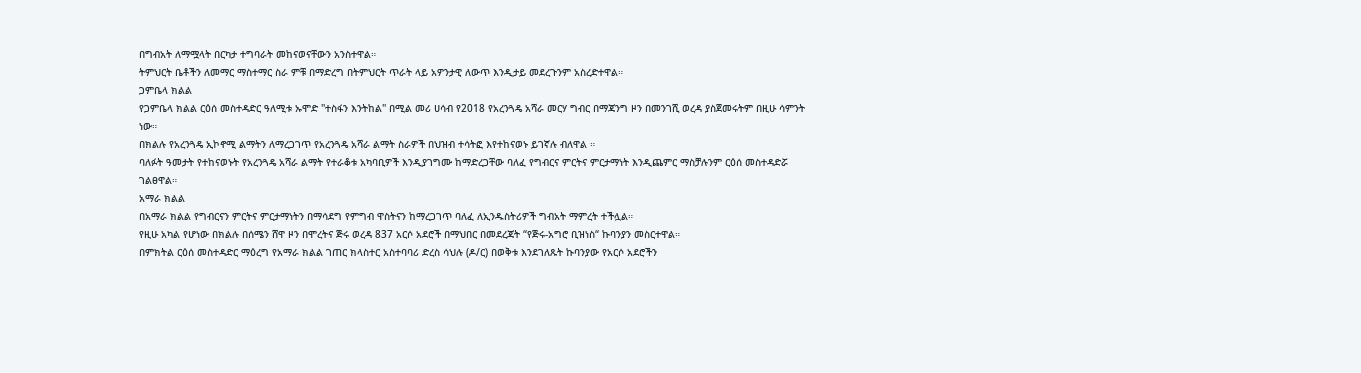በግብአት ለማሟላት በርካታ ተግባራት መከናወናቸውን አንስተዋል።
ትምህርት ቤቶችን ለመማር ማስተማር ስራ ምቹ በማድረግ በትምህርት ጥራት ላይ አዎንታዊ ለውጥ እንዲታይ መደረጉንም አስረድተዋል።
ጋምቤላ ክልል
የጋምቤላ ክልል ርዕሰ መስተዳድር ዓለሚቱ ኡሞድ ''ተስፋን እንትከል'' በሚል መሪ ሀሳብ የ2018 የአረንጓዴ አሻራ መርሃ ግብር በማጃንግ ዞን በመንገሺ ወረዳ ያስጀመሩትም በዚሁ ሳምንት ነው።
በክልሉ የአረንጓዴ ኢኮኖሚ ልማትን ለማረጋገጥ የአረንጓዴ አሻራ ልማት ስራዎች በህዝብ ተሳትፎ እየተከናወኑ ይገኛሉ ብለዋል ።
ባለፉት ዓመታት የተከናወኑት የአረንጓዴ አሻራ ልማት የተራቆቱ አካባቢዎች እንዲያገግሙ ከማድረጋቸው ባለፈ የግብርና ምርትና ምርታማነት እንዲጨምር ማስቻሉንም ርዕሰ መስተዳድሯ ገልፀዋል።
አማራ ክልል
በአማራ ክልል የግብርናን ምርትና ምርታማነትን በማሳደግ የምግብ ዋስትናን ከማረጋገጥ ባለፈ ለኢንዱስትሪዎች ግብአት ማምረት ተችሏል።
የዚሁ አካል የሆነው በክልሉ በሰሜን ሸዋ ዞን በሞረትና ጅሩ ወረዳ 837 አርሶ አደሮች በማህበር በመደረጃት “የጅሩ-አግሮ ቢዝነስ“ ኩባንያን መስርተዋል።
በምክትል ርዕሰ መስተዳድር ማዕረግ የአማራ ክልል ገጠር ክላስተር አስተባባሪ ድረስ ሳህሉ (ዶ/ር) በወቅቱ እንደገለጹት ኩባንያው የአርሶ አደሮችን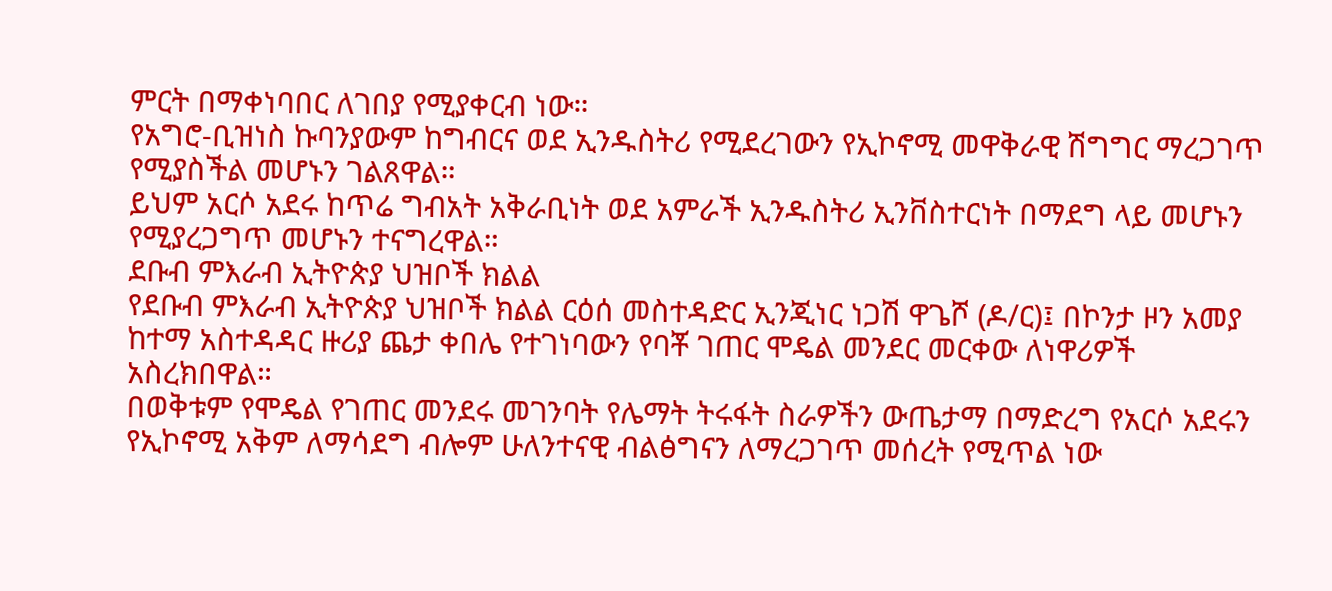ምርት በማቀነባበር ለገበያ የሚያቀርብ ነው።
የአግሮ-ቢዝነስ ኩባንያውም ከግብርና ወደ ኢንዱስትሪ የሚደረገውን የኢኮኖሚ መዋቅራዊ ሽግግር ማረጋገጥ የሚያስችል መሆኑን ገልጸዋል።
ይህም አርሶ አደሩ ከጥሬ ግብአት አቅራቢነት ወደ አምራች ኢንዱስትሪ ኢንቨስተርነት በማደግ ላይ መሆኑን የሚያረጋግጥ መሆኑን ተናግረዋል።
ደቡብ ምእራብ ኢትዮጵያ ህዝቦች ክልል
የደቡብ ምእራብ ኢትዮጵያ ህዝቦች ክልል ርዕሰ መስተዳድር ኢንጂነር ነጋሽ ዋጌሾ (ዶ/ር)፤ በኮንታ ዞን አመያ ከተማ አስተዳዳር ዙሪያ ጨታ ቀበሌ የተገነባውን የባቾ ገጠር ሞዴል መንደር መርቀው ለነዋሪዎች አስረክበዋል።
በወቅቱም የሞዴል የገጠር መንደሩ መገንባት የሌማት ትሩፋት ስራዎችን ውጤታማ በማድረግ የአርሶ አደሩን የኢኮኖሚ አቅም ለማሳደግ ብሎም ሁለንተናዊ ብልፅግናን ለማረጋገጥ መሰረት የሚጥል ነው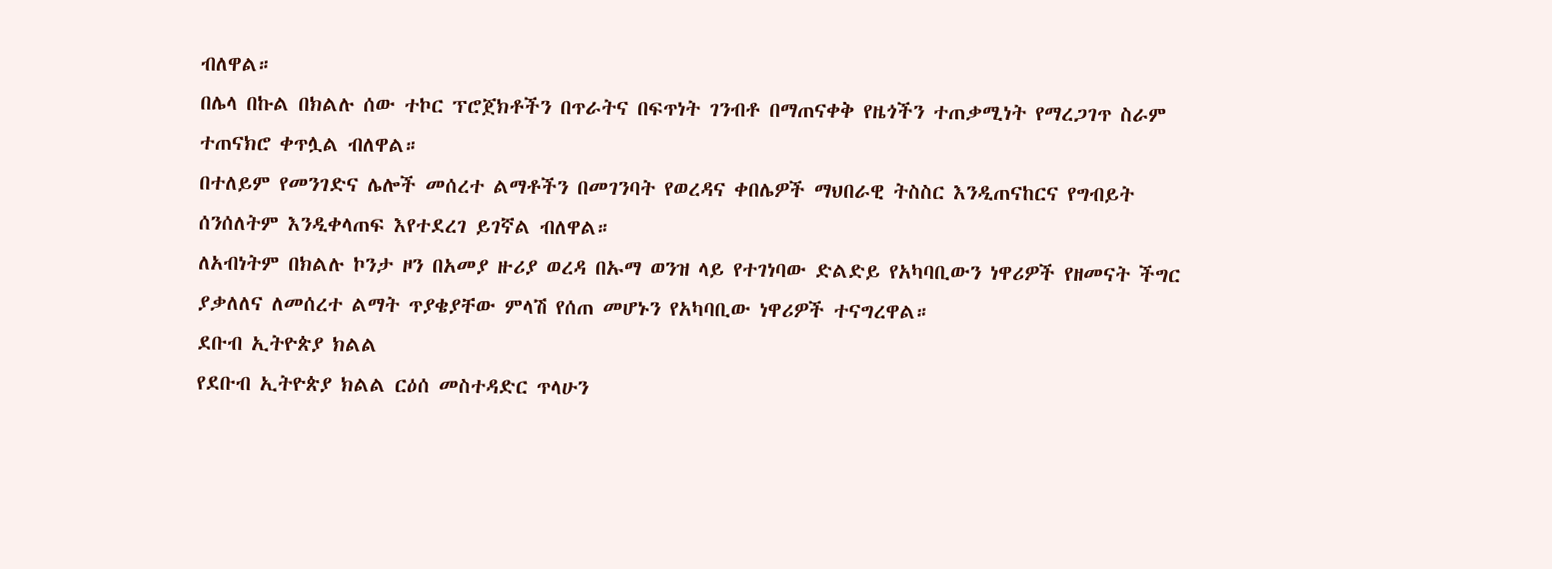ብለዋል።
በሌላ በኩል በክልሉ ሰው ተኮር ፕሮጀክቶችን በጥራትና በፍጥነት ገንብቶ በማጠናቀቅ የዜጎችን ተጠቃሚነት የማረጋገጥ ስራም ተጠናክሮ ቀጥሏል ብለዋል።
በተለይም የመንገድና ሌሎች መሰረተ ልማቶችን በመገንባት የወረዳና ቀበሌዎች ማህበራዊ ትስስር እንዲጠናከርና የግብይት ሰንሰለትም እንዲቀላጠፍ እየተደረገ ይገኛል ብለዋል።
ለአብነትም በክልሉ ኮንታ ዞን በአመያ ዙሪያ ወረዳ በኡማ ወንዝ ላይ የተገነባው ድልድይ የአካባቢውን ነዋሪዎች የዘመናት ችግር ያቃለለና ለመሰረተ ልማት ጥያቄያቸው ምላሽ የሰጠ መሆኑን የአካባቢው ነዋሪዎች ተናግረዋል።
ደቡብ ኢትዮጵያ ክልል
የደቡብ ኢትዮጵያ ክልል ርዕሰ መስተዳድር ጥላሁን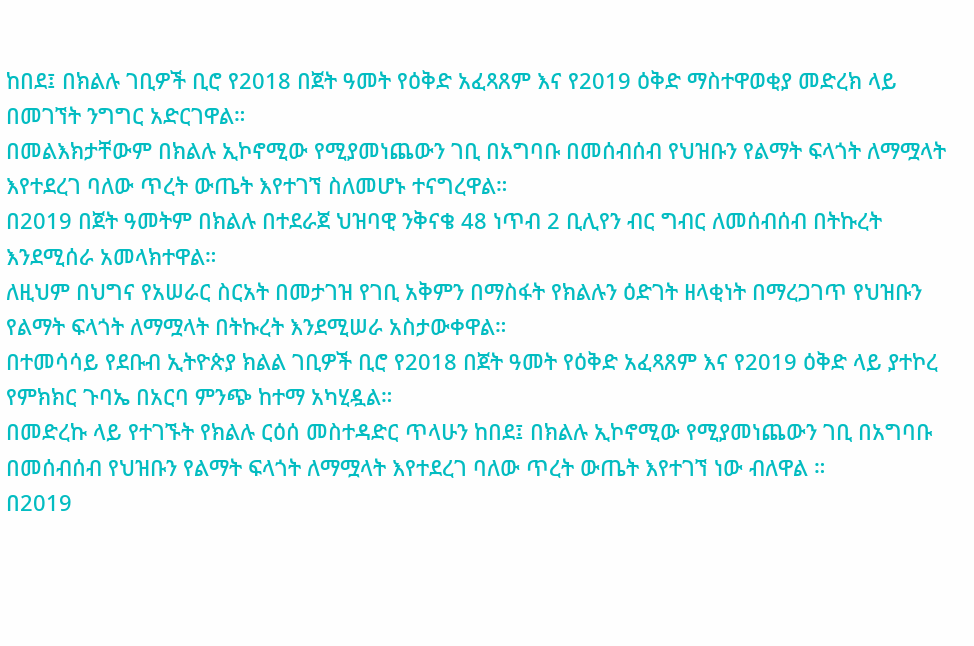ከበደ፤ በክልሉ ገቢዎች ቢሮ የ2018 በጀት ዓመት የዕቅድ አፈጻጸም እና የ2019 ዕቅድ ማስተዋወቂያ መድረክ ላይ በመገኘት ንግግር አድርገዋል።
በመልእክታቸውም በክልሉ ኢኮኖሚው የሚያመነጨውን ገቢ በአግባቡ በመሰብሰብ የህዝቡን የልማት ፍላጎት ለማሟላት እየተደረገ ባለው ጥረት ውጤት እየተገኘ ስለመሆኑ ተናግረዋል።
በ2019 በጀት ዓመትም በክልሉ በተደራጀ ህዝባዊ ንቅናቄ 48 ነጥብ 2 ቢሊየን ብር ግብር ለመሰብሰብ በትኩረት እንደሚሰራ አመላክተዋል።
ለዚህም በህግና የአሠራር ስርአት በመታገዝ የገቢ አቅምን በማስፋት የክልሉን ዕድገት ዘላቂነት በማረጋገጥ የህዝቡን የልማት ፍላጎት ለማሟላት በትኩረት እንደሚሠራ አስታውቀዋል።
በተመሳሳይ የደቡብ ኢትዮጵያ ክልል ገቢዎች ቢሮ የ2018 በጀት ዓመት የዕቅድ አፈጻጸም እና የ2019 ዕቅድ ላይ ያተኮረ የምክክር ጉባኤ በአርባ ምንጭ ከተማ አካሂዷል።
በመድረኩ ላይ የተገኙት የክልሉ ርዕሰ መስተዳድር ጥላሁን ከበደ፤ በክልሉ ኢኮኖሚው የሚያመነጨውን ገቢ በአግባቡ በመሰብሰብ የህዝቡን የልማት ፍላጎት ለማሟላት እየተደረገ ባለው ጥረት ውጤት እየተገኘ ነው ብለዋል ።
በ2019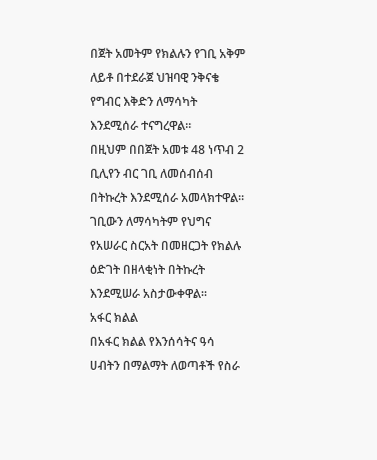በጀት አመትም የክልሉን የገቢ አቅም ለይቶ በተደራጀ ህዝባዊ ንቅናቄ የግብር እቅድን ለማሳካት እንደሚሰራ ተናግረዋል።
በዚህም በበጀት አመቱ 48 ነጥብ 2 ቢሊየን ብር ገቢ ለመሰብሰብ በትኩረት እንደሚሰራ አመላክተዋል።
ገቢውን ለማሳካትም የህግና የአሠራር ስርአት በመዘርጋት የክልሉ ዕድገት በዘላቂነት በትኩረት እንደሚሠራ አስታውቀዋል።
አፋር ክልል
በአፋር ክልል የእንሰሳትና ዓሳ ሀብትን በማልማት ለወጣቶች የስራ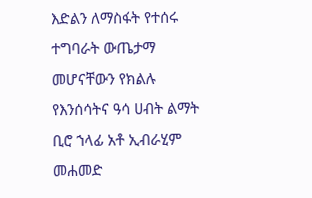እድልን ለማስፋት የተሰሩ ተግባራት ውጤታማ መሆናቸውን የክልሉ የእንሰሳትና ዓሳ ሀብት ልማት ቢሮ ኀላፊ አቶ ኢብራሂም መሐመድ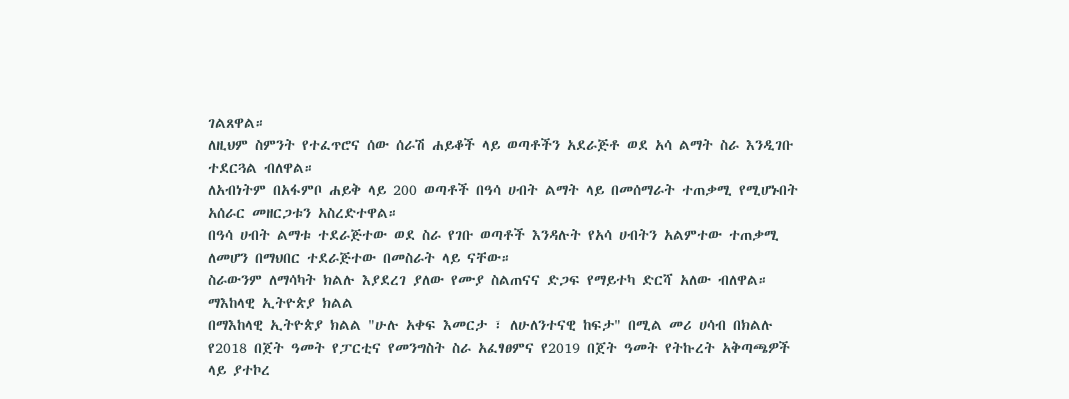ገልጸዋል።
ለዚህም ስምንት የተፈጥሮና ሰው ሰራሽ ሐይቆች ላይ ወጣቶችን አደራጅቶ ወደ አሳ ልማት ስራ እንዲገቡ ተደርጓል ብለዋል።
ለአብነትም በአፋምቦ ሐይቅ ላይ 200 ወጣቶች በዓሳ ሀብት ልማት ላይ በመሰማራት ተጠቃሚ የሚሆኑበት አሰራር መዘርጋቱን አስረድተዋል።
በዓሳ ሀብት ልማቱ ተደራጅተው ወደ ስራ የገቡ ወጣቶች እንዳሉት የአሳ ሀብትን አልምተው ተጠቃሚ ለመሆን በማህበር ተደራጅተው በመስራት ላይ ናቸው።
ስራውንም ለማሳካት ክልሉ እያደረገ ያለው የሙያ ስልጠናና ድጋፍ የማይተካ ድርሻ አለው ብለዋል።
ማእከላዊ ኢትዮጵያ ክልል
በማእከላዊ ኢትዮጵያ ክልል "ሁሉ አቀፍ እመርታ ፣ ለሁለንተናዊ ከፍታ" በሚል መሪ ሀሳብ በክልሉ የ2018 በጀት ዓመት የፓርቲና የመንግስት ስራ አፈፃፀምና የ2019 በጀት ዓመት የትኩረት አቅጣጫዎች ላይ ያተኮረ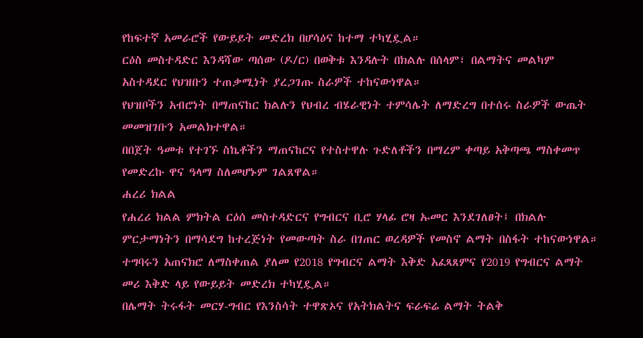የከፍተኛ አመራሮች የውይይት መድረክ በሆሳዕና ከተማ ተካሂዷል።
ርዕስ መስተዳድር እንዳሻው ጣሰው (ዶ/ር) በወቅቱ እንዳሉት በክልሉ በሰላም፣ በልማትና መልካም አስተዳደር የህዝቡን ተጠቃሚነት ያረጋገጡ ስራዎች ተከናውነዋል።
የህዝቦችን አብሮነት በማጠናከር ክልሉን የህብረ ብሄራዊነት ተምሳሌት ለማድረግ በተሰሩ ስራዎች ውጤት መመዝገቡን አመልክተዋል።
በበጀት ዓመቱ የተገኙ ስኬቶችን ማጠናከርና የተስተዋሉ ጉድለቶችን በማረም ቀጣይ አቅጣጫ ማስቀመጥ የመድረኩ ዋና ዓላማ ስለመሆኑም ገልጸዋል።
ሐረሪ ክልል
የሐረሪ ክልል ምክትል ርዕሰ መስተዳድርና የግብርና ቢሮ ሃላፊ ሮዛ ኡመር እንደገለፀት፤ በክልሉ ምርታማነትን በማሳደግ ከተረጅነት የመውጣት ስራ በገጠር ወረዳዎች የመስኖ ልማት በስፋት ተከናውነዋል።
ተግባሩን አጠናክሮ ለማስቀጠል ያለመ የ2018 የግብርና ልማት እቅድ አፈጻጸምና የ2019 የግብርና ልማት መሪ እቅድ ላይ የውይይት መድረክ ተካሂዷል።
በሌማት ትሩፋት መርሃ-ግብር የእንስሳት ተዋጽኦና የአትክልትና ፍራፍሬ ልማት ትልቅ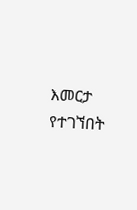እመርታ የተገኘበት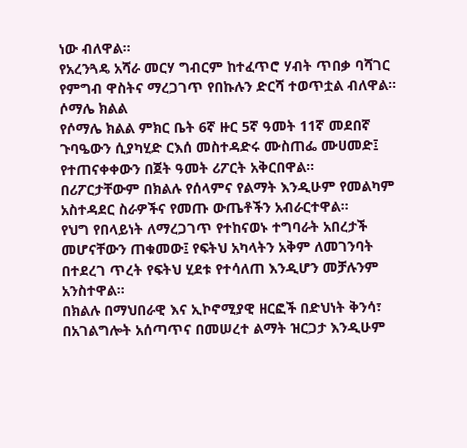ነው ብለዋል።
የአረንጓዴ አሻራ መርሃ ግብርም ከተፈጥሮ ሃብት ጥበቃ ባሻገር የምግብ ዋስትና ማረጋገጥ የበኩሉን ድርሻ ተወጥቷል ብለዋል።
ሶማሌ ክልል
የሶማሌ ክልል ምክር ቤት 6ኛ ዙር 5ኛ ዓመት 11ኛ መደበኛ ጉባዔውን ሲያካሂድ ርእሰ መስተዳድሩ ሙስጠፌ ሙሀመድ፤ የተጠናቀቀውን በጀት ዓመት ሪፖርት አቅርበዋል።
በሪፖርታቸውም በክልሉ የሰላምና የልማት እንዲሁም የመልካም አስተዳደር ስራዎችና የመጡ ውጤቶችን አብራርተዋል።
የህግ የበላይነት ለማረጋገጥ የተከናወኑ ተግባራት አበረታች መሆናቸውን ጠቁመው፤ የፍትህ አካላትን አቅም ለመገንባት በተደረገ ጥረት የፍትህ ሂደቱ የተሳለጠ እንዲሆን መቻሉንም አንስተዋል።
በክልሉ በማህበራዊ እና ኢኮኖሚያዊ ዘርፎች በድህነት ቅንሳ፣ በአገልግሎት አሰጣጥና በመሠረተ ልማት ዝርጋታ እንዲሁም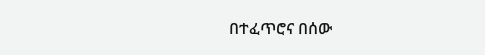በተፈጥሮና በሰው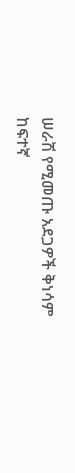ሠራሽ የሚመጡ አደጋዎች ቅነሳም ከፍተኛ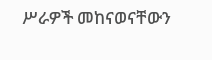ሥራዎች መከናወናቸውን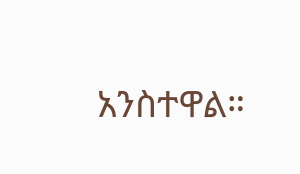አንስተዋል።